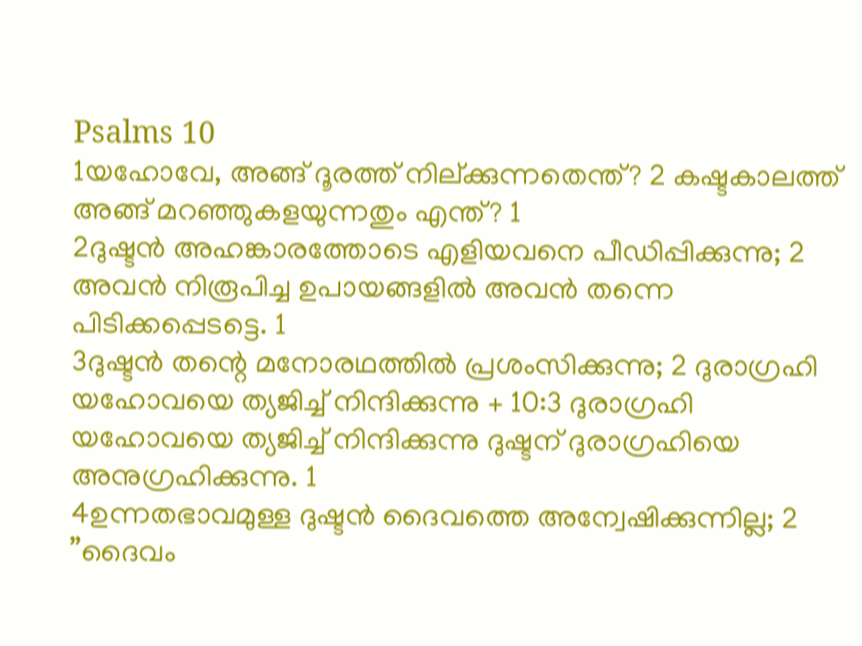Psalms 10
1യഹോവേ, അങ്ങ് ദൂരത്ത് നില്ക്കുന്നതെന്ത്? 2 കഷ്ടകാലത്ത് അങ്ങ് മറഞ്ഞുകളയുന്നതും എന്ത്? 1
2ദുഷ്ടൻ അഹങ്കാരത്തോടെ എളിയവനെ പീഡിപ്പിക്കുന്നു; 2 അവൻ നിരൂപിച്ച ഉപായങ്ങളിൽ അവൻ തന്നെ പിടിക്കപ്പെടട്ടെ. 1
3ദുഷ്ടൻ തന്റെ മനോരഥത്തിൽ പ്രശംസിക്കുന്നു; 2 ദുരാഗ്രഹി യഹോവയെ ത്യജിച്ച് നിന്ദിക്കുന്നു + 10:3 ദുരാഗ്രഹി യഹോവയെ ത്യജിച്ച് നിന്ദിക്കുന്നു ദുഷ്ടന് ദുരാഗ്രഹിയെ അനുഗ്രഹിക്കുന്നു. 1
4ഉന്നതഭാവമുള്ള ദുഷ്ടൻ ദൈവത്തെ അന്വേഷിക്കുന്നില്ല; 2 ”ദൈവം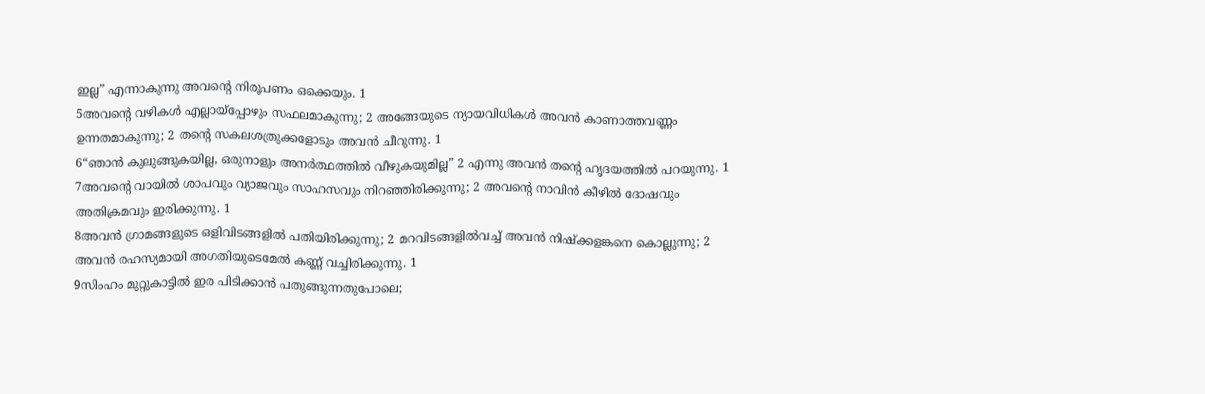ഇല്ല” എന്നാകുന്നു അവന്റെ നിരൂപണം ഒക്കെയും. 1
5അവന്റെ വഴികൾ എല്ലായ്പ്പോഴും സഫലമാകുന്നു; 2 അങ്ങേയുടെ ന്യായവിധികൾ അവൻ കാണാത്തവണ്ണം ഉന്നതമാകുന്നു; 2 തന്റെ സകലശത്രുക്കളോടും അവൻ ചീറുന്നു. 1
6“ഞാൻ കുലുങ്ങുകയില്ല, ഒരുനാളും അനർത്ഥത്തിൽ വീഴുകയുമില്ല” 2 എന്നു അവൻ തന്റെ ഹൃദയത്തിൽ പറയുന്നു. 1
7അവന്റെ വായിൽ ശാപവും വ്യാജവും സാഹസവും നിറഞ്ഞിരിക്കുന്നു; 2 അവന്റെ നാവിൻ കീഴിൽ ദോഷവും അതിക്രമവും ഇരിക്കുന്നു. 1
8അവൻ ഗ്രാമങ്ങളുടെ ഒളിവിടങ്ങളിൽ പതിയിരിക്കുന്നു; 2 മറവിടങ്ങളിൽവച്ച് അവൻ നിഷ്ക്കളങ്കനെ കൊല്ലുന്നു; 2 അവൻ രഹസ്യമായി അഗതിയുടെമേൽ കണ്ണ് വച്ചിരിക്കുന്നു. 1
9സിംഹം മുറ്റുകാട്ടിൽ ഇര പിടിക്കാൻ പതുങ്ങുന്നതുപോലെ;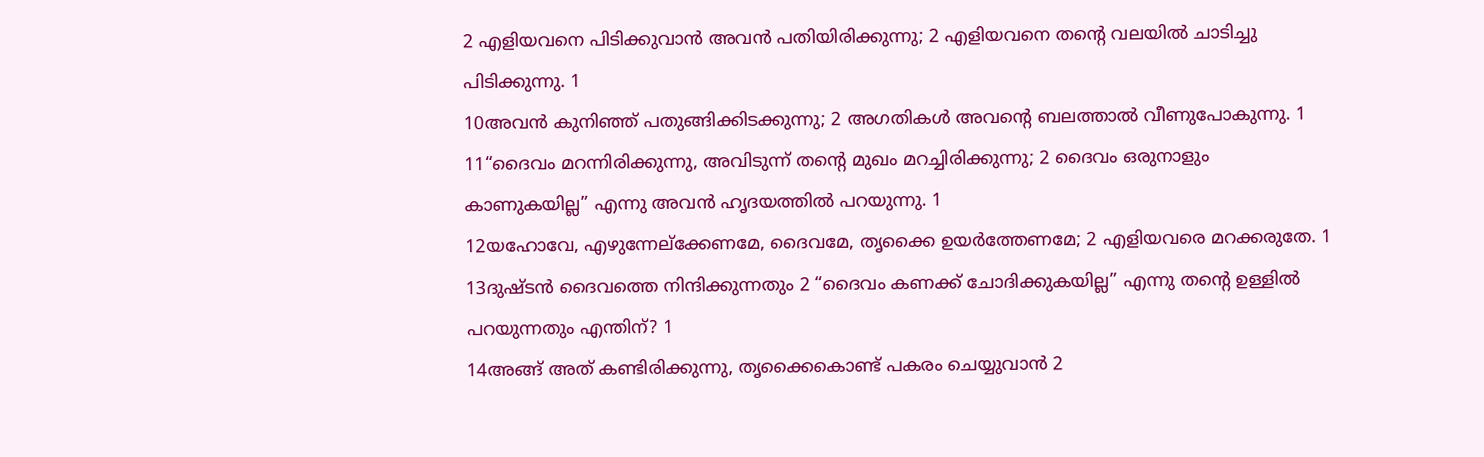2 എളിയവനെ പിടിക്കുവാൻ അവൻ പതിയിരിക്കുന്നു; 2 എളിയവനെ തന്റെ വലയിൽ ചാടിച്ചു പിടിക്കുന്നു. 1
10അവൻ കുനിഞ്ഞ് പതുങ്ങിക്കിടക്കുന്നു; 2 അഗതികൾ അവന്റെ ബലത്താൽ വീണുപോകുന്നു. 1
11“ദൈവം മറന്നിരിക്കുന്നു, അവിടുന്ന് തന്റെ മുഖം മറച്ചിരിക്കുന്നു; 2 ദൈവം ഒരുനാളും കാണുകയില്ല” എന്നു അവൻ ഹൃദയത്തിൽ പറയുന്നു. 1
12യഹോവേ, എഴുന്നേല്ക്കേണമേ, ദൈവമേ, തൃക്കൈ ഉയർത്തേണമേ; 2 എളിയവരെ മറക്കരുതേ. 1
13ദുഷ്ടൻ ദൈവത്തെ നിന്ദിക്കുന്നതും 2 “ദൈവം കണക്ക് ചോദിക്കുകയില്ല” എന്നു തന്റെ ഉള്ളിൽ പറയുന്നതും എന്തിന്? 1
14അങ്ങ് അത് കണ്ടിരിക്കുന്നു, തൃക്കൈകൊണ്ട് പകരം ചെയ്യുവാൻ 2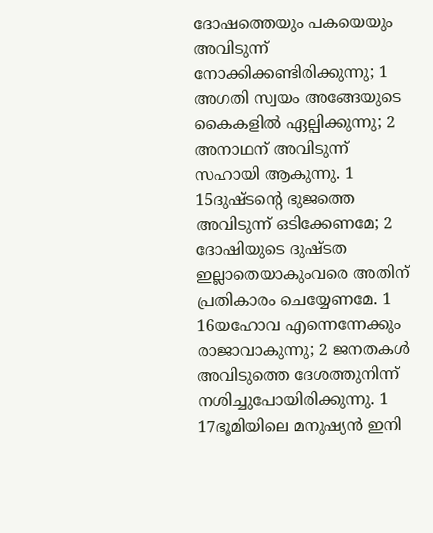ദോഷത്തെയും പകയെയും അവിടുന്ന് നോക്കിക്കണ്ടിരിക്കുന്നു; 1 അഗതി സ്വയം അങ്ങേയുടെ കൈകളിൽ ഏല്പിക്കുന്നു; 2 അനാഥന് അവിടുന്ന് സഹായി ആകുന്നു. 1
15ദുഷ്ടന്റെ ഭുജത്തെ അവിടുന്ന് ഒടിക്കേണമേ; 2 ദോഷിയുടെ ദുഷ്ടത ഇല്ലാതെയാകുംവരെ അതിന് പ്രതികാരം ചെയ്യേണമേ. 1
16യഹോവ എന്നെന്നേക്കും രാജാവാകുന്നു; 2 ജനതകൾ അവിടുത്തെ ദേശത്തുനിന്ന് നശിച്ചുപോയിരിക്കുന്നു. 1
17ഭൂമിയിലെ മനുഷ്യൻ ഇനി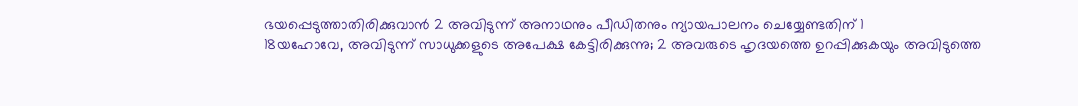ഭയപ്പെടുത്താതിരിക്കുവാൻ 2 അവിടുന്ന് അനാഥനും പീഡിതനും ന്യായപാലനം ചെയ്യേണ്ടതിന് 1
18യഹോവേ, അവിടുന്ന് സാധുക്കളുടെ അപേക്ഷ കേട്ടിരിക്കുന്നു; 2 അവരുടെ ഹൃദയത്തെ ഉറപ്പിക്കുകയും അവിടുത്തെ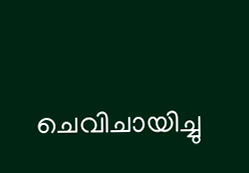ചെവിചായിച്ചു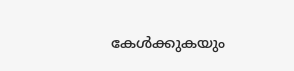കേൾക്കുകയും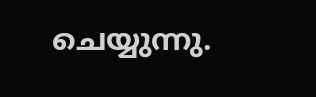ചെയ്യുന്നു.